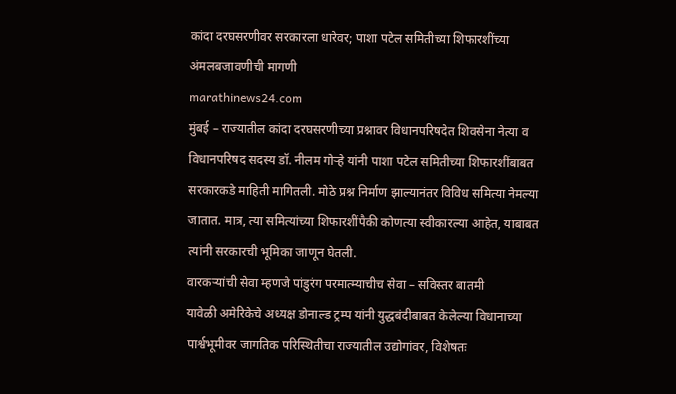कांदा दरघसरणीवर सरकारला धारेवर; पाशा पटेल समितीच्या शिफारशींच्या अंमलबजावणीची मागणी
marathinews24.com
मुंबई – राज्यातील कांदा दरघसरणीच्या प्रश्नावर विधानपरिषदेत शिवसेना नेत्या व विधानपरिषद सदस्य डॉ. नीलम गोऱ्हे यांनी पाशा पटेल समितीच्या शिफारशींबाबत सरकारकडे माहिती मागितली. मोठे प्रश्न निर्माण झाल्यानंतर विविध समित्या नेमल्या जातात. मात्र, त्या समित्यांच्या शिफारशींपैकी कोणत्या स्वीकारल्या आहेत, याबाबत त्यांनी सरकारची भूमिका जाणून घेतली.
वारकऱ्यांची सेवा म्हणजे पांडुरंग परमात्म्याचीच सेवा – सविस्तर बातमी
यावेळी अमेरिकेचे अध्यक्ष डोनाल्ड ट्रम्प यांनी युद्धबंदीबाबत केलेल्या विधानाच्या पार्श्वभूमीवर जागतिक परिस्थितीचा राज्यातील उद्योगांवर, विशेषतः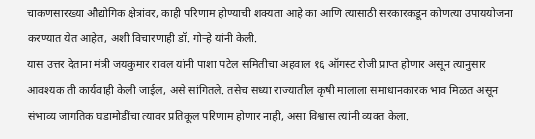चाकणसारख्या औद्योगिक क्षेत्रांवर, काही परिणाम होण्याची शक्यता आहे का आणि त्यासाठी सरकारकडून कोणत्या उपाययोजना करण्यात येत आहेत, अशी विचारणाही डॉ. गोऱ्हे यांनी केली.
यास उत्तर देताना मंत्री जयकुमार रावल यांनी पाशा पटेल समितीचा अहवाल १६ ऑगस्ट रोजी प्राप्त होणार असून त्यानुसार आवश्यक ती कार्यवाही केली जाईल, असे सांगितले. तसेच सध्या राज्यातील कृषी मालाला समाधानकारक भाव मिळत असून संभाव्य जागतिक घडामोडींचा त्यावर प्रतिकूल परिणाम होणार नाही, असा विश्वास त्यांनी व्यक्त केला.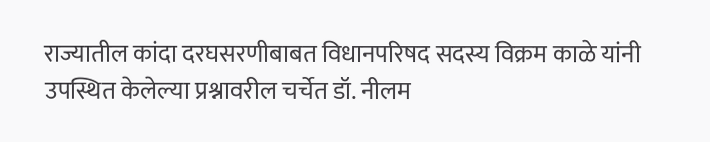राज्यातील कांदा दरघसरणीबाबत विधानपरिषद सदस्य विक्रम काळे यांनी उपस्थित केलेल्या प्रश्नावरील चर्चेत डॉ. नीलम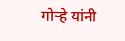गोऱ्हे यांनी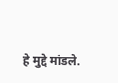हे मुद्दे मांडले.